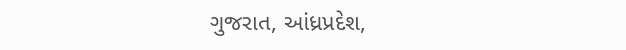ગુજરાત, આંધ્રપ્રદેશ,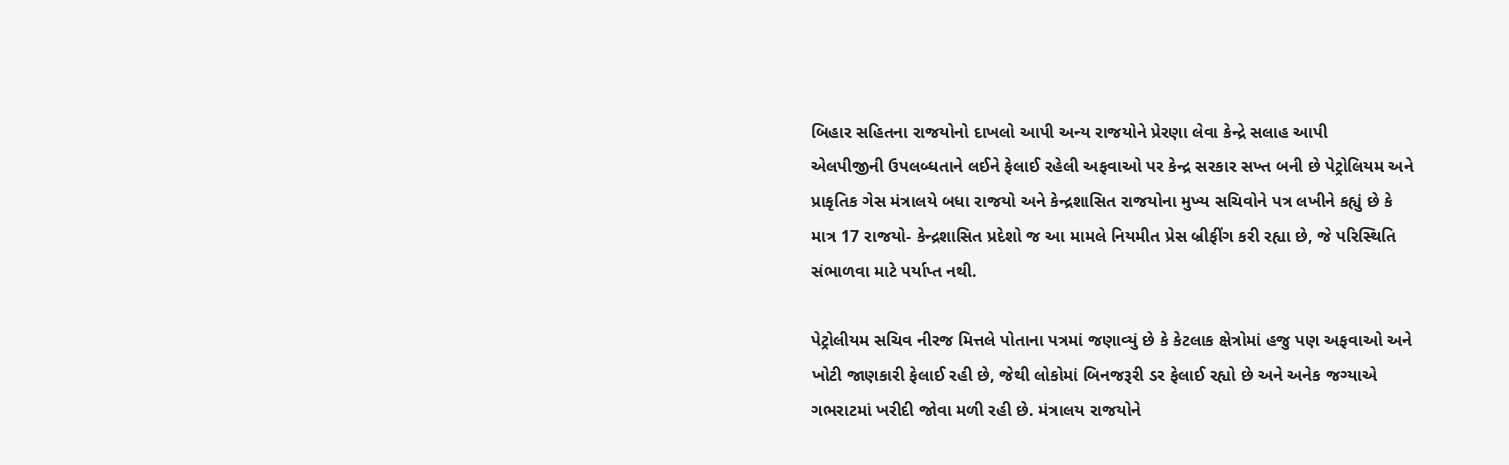બિહાર સહિતના રાજયોનો દાખલો આપી અન્ય રાજયોને પ્રેરણા લેવા કેન્દ્રે સલાહ આપી
એલપીજીની ઉપલબ્ધતાને લઈને ફેલાઈ રહેલી અફવાઓ પર કેન્દ્ર સરકાર સખ્ત બની છે પેટ્રોલિયમ અને પ્રાકૃતિક ગેસ મંત્રાલયે બધા રાજયો અને કેન્દ્રશાસિત રાજયોના મુખ્ય સચિવોને પત્ર લખીને કહ્યું છે કે માત્ર 17 રાજયો- કેન્દ્રશાસિત પ્રદેશો જ આ મામલે નિયમીત પ્રેસ બ્રીફીંગ કરી રહ્યા છે, જે પરિસ્થિતિ સંભાળવા માટે પર્યાપ્ત નથી.

પેટ્રોલીયમ સચિવ નીરજ મિત્તલે પોતાના પત્રમાં જણાવ્યું છે કે કેટલાક ક્ષેત્રોમાં હજુ પણ અફવાઓ અને ખોટી જાણકારી ફેલાઈ રહી છે, જેથી લોકોમાં બિનજરૂરી ડર ફેલાઈ રહ્યો છે અને અનેક જગ્યાએ ગભરાટમાં ખરીદી જોવા મળી રહી છે. મંત્રાલય રાજયોને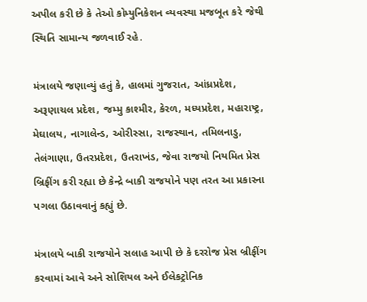અપીલ કરી છે કે તેઓ કોમ્યુનિકેશન વ્યવસ્થા મજબૂત કરે જેથી સ્થિતિ સામાન્ય જળવાઈ રહે.

મંત્રાલયે જણાવ્યું હતું કે, હાલમાં ગુજરાત, આંધ્રપ્રદેશ, અરૂણાચલ પ્રદેશ, જમ્મુ કાશ્મીર, કેરળ, મધ્યપ્રદેશ, મહારાષ્ટ્ર, મેઘાલય, નાગાલેન્ડ, ઓરીસ્સા, રાજસ્થાન, તમિલનાડુ, તેલંગાણા, ઉતરપ્રદેશ, ઉતરાખંડ, જેવા રાજયો નિયમિત પ્રેસ બ્રિફીંગ કરી રહ્યા છે કેન્દ્રે બાકી રાજયોને પણ તરત આ પ્રકારના પગલા ઉઠાવવાનું કહ્યું છે.

મંત્રાલયે બાકી રાજયોને સલાહ આપી છે કે દરરોજ પ્રેસ બ્રીફીંગ કરવામાં આવે અને સોશિયલ અને ઈલેકટ્રોનિક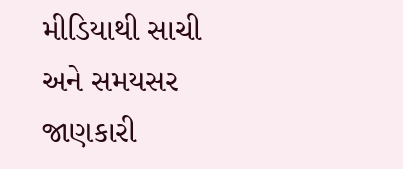મીડિયાથી સાચી અને સમયસર જાણકારી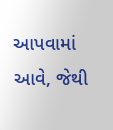આપવામાં આવે, જેથી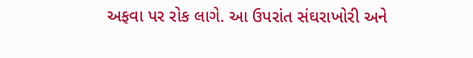અફવા પર રોક લાગે. આ ઉપરાંત સંઘરાખોરી અને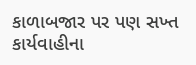કાળાબજાર પર પણ સખ્ત કાર્યવાહીના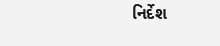નિર્દેશ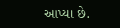આપ્યા છે.